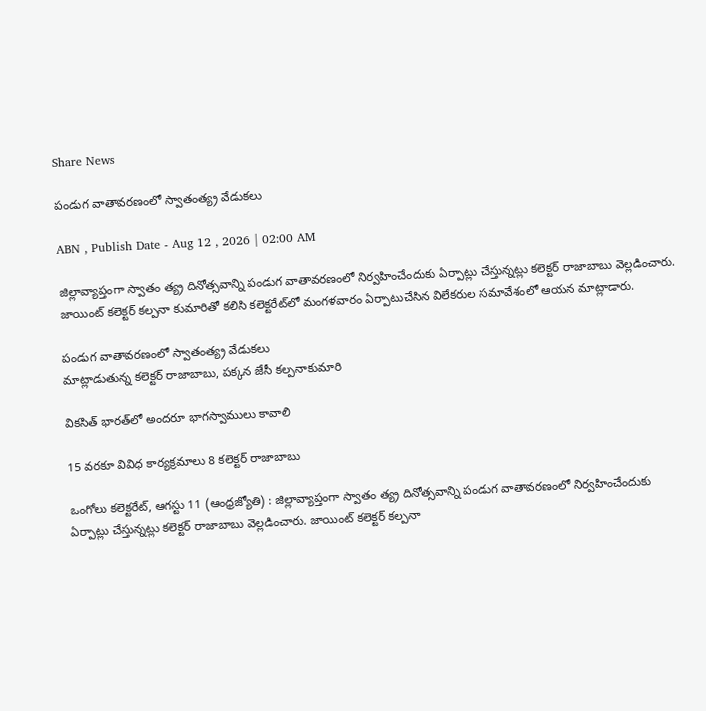Share News

పండుగ వాతావరణంలో స్వాతంత్య్ర వేడుకలు

ABN , Publish Date - Aug 12 , 2026 | 02:00 AM

జిల్లావ్యాప్తంగా స్వాతం త్య్ర దినోత్సవాన్ని పండుగ వాతావరణంలో నిర్వహించేందుకు ఏర్పాట్లు చేస్తున్నట్లు కలెక్టర్‌ రాజాబాబు వెల్లడించారు. జాయింట్‌ కలెక్టర్‌ కల్పనా కుమారితో కలిసి కలెక్టరేట్‌లో మంగళవారం ఏర్పాటుచేసిన విలేకరుల సమావేశంలో ఆయన మాట్లాడారు.

పండుగ వాతావరణంలో స్వాతంత్య్ర వేడుకలు
మాట్లాడుతున్న కలెక్టర్‌ రాజాబాబు, పక్కన జేసీ కల్పనాకుమారి

వికసిత్‌ భారత్‌లో అందరూ భాగస్వాములు కావాలి

15 వరకూ వివిధ కార్యక్రమాలు 8 కలెక్టర్‌ రాజాబాబు

ఒంగోలు కలెక్టరేట్‌, ఆగస్టు 11 (ఆంధ్రజ్యోతి) : జిల్లావ్యాప్తంగా స్వాతం త్య్ర దినోత్సవాన్ని పండుగ వాతావరణంలో నిర్వహించేందుకు ఏర్పాట్లు చేస్తున్నట్లు కలెక్టర్‌ రాజాబాబు వెల్లడించారు. జాయింట్‌ కలెక్టర్‌ కల్పనా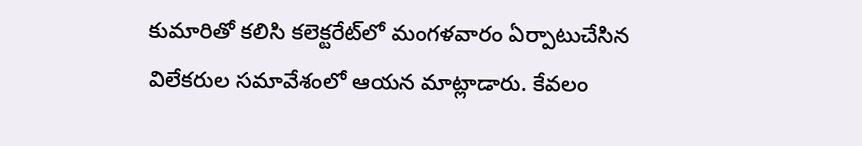కుమారితో కలిసి కలెక్టరేట్‌లో మంగళవారం ఏర్పాటుచేసిన విలేకరుల సమావేశంలో ఆయన మాట్లాడారు. కేవలం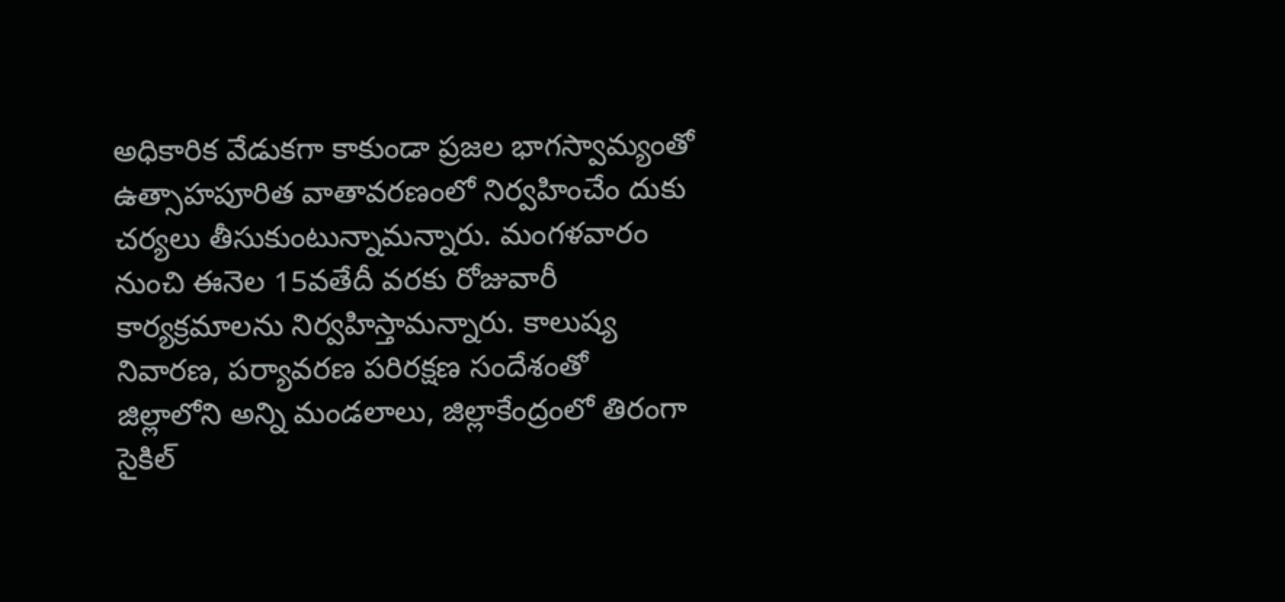అధికారిక వేడుకగా కాకుండా ప్రజల భాగస్వామ్యంతో ఉత్సాహపూరిత వాతావరణంలో నిర్వహించేం దుకు చర్యలు తీసుకుంటున్నామన్నారు. మంగళవారం నుంచి ఈనెల 15వతేదీ వరకు రోజువారీ కార్యక్రమాలను నిర్వహిస్తామన్నారు. కాలుష్య నివారణ, పర్యావరణ పరిరక్షణ సందేశంతో జిల్లాలోని అన్ని మండలాలు, జిల్లాకేంద్రంలో తిరంగా సైకిల్‌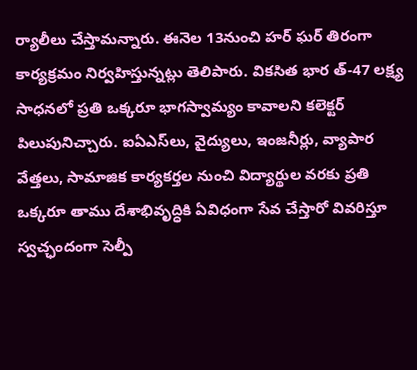ర్యాలీలు చేస్తామన్నారు. ఈనెల 13నుంచి హర్‌ ఘర్‌ తిరంగా కార్యక్రమం నిర్వహిస్తున్నట్లు తెలిపారు. వికసిత భార త్‌-47 లక్ష్య సాధనలో ప్రతి ఒక్కరూ భాగస్వామ్యం కావాలని కలెక్టర్‌ పిలుపునిచ్చారు. ఐఏఎస్‌లు, వైద్యులు, ఇంజనీర్లు, వ్యాపార వేత్తలు, సామాజిక కార్యకర్తల నుంచి విద్యార్థుల వరకు ప్రతి ఒక్కరూ తాము దేశాభివృద్ధికి ఏవిధంగా సేవ చేస్తారో వివరిస్తూ స్వచ్ఛందంగా సెల్పీ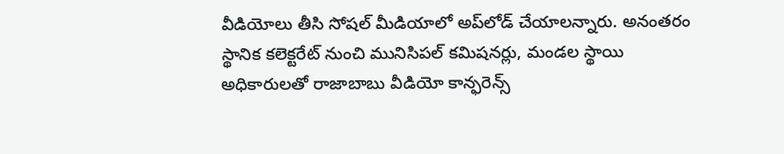వీడియోలు తీసి సోషల్‌ మీడియాలో అప్‌లోడ్‌ చేయాలన్నారు. అనంతరం స్థానిక కలెక్టరేట్‌ నుంచి మునిసిపల్‌ కమిషనర్లు, మండల స్థాయి అధికారులతో రాజాబాబు వీడియో కాన్ఫరెన్స్‌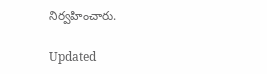నిర్వహించారు.

Updated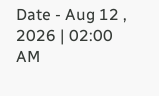Date - Aug 12 , 2026 | 02:00 AM